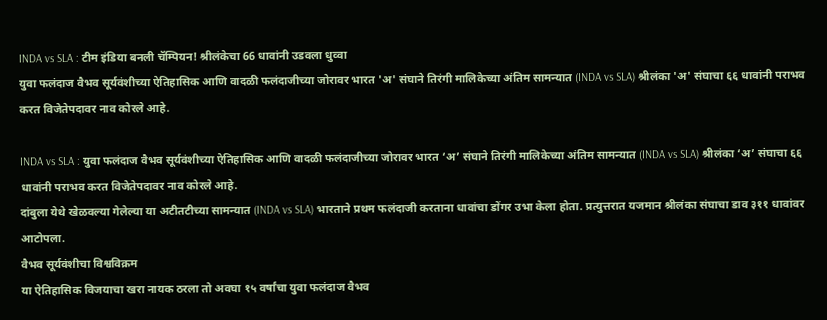INDA vs SLA : टीम इंडिया बनली चॅम्पियन! श्रीलंकेचा 66 धावांनी उडवला धुव्वा
युवा फलंदाज वैभव सूर्यवंशीच्या ऐतिहासिक आणि वादळी फलंदाजीच्या जोरावर भारत 'अ' संघाने तिरंगी मालिकेच्या अंतिम सामन्यात (INDA vs SLA) श्रीलंका 'अ' संघाचा ६६ धावांनी पराभव करत विजेतेपदावर नाव कोरले आहे.

INDA vs SLA : युवा फलंदाज वैभव सूर्यवंशीच्या ऐतिहासिक आणि वादळी फलंदाजीच्या जोरावर भारत ‘अ’ संघाने तिरंगी मालिकेच्या अंतिम सामन्यात (INDA vs SLA) श्रीलंका ‘अ’ संघाचा ६६ धावांनी पराभव करत विजेतेपदावर नाव कोरले आहे.
दांबुला येथे खेळवल्या गेलेल्या या अटीतटीच्या सामन्यात (INDA vs SLA) भारताने प्रथम फलंदाजी करताना धावांचा डोंगर उभा केला होता. प्रत्युत्तरात यजमान श्रीलंका संघाचा डाव ३११ धावांवर आटोपला.
वैभव सूर्यवंशीचा विश्वविक्रम
या ऐतिहासिक विजयाचा खरा नायक ठरला तो अवघा १५ वर्षांचा युवा फलंदाज वैभव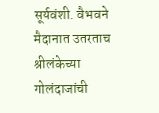सूर्यवंशी. वैभवने मैदानात उतरताच श्रीलंकेच्या गोलंदाजांची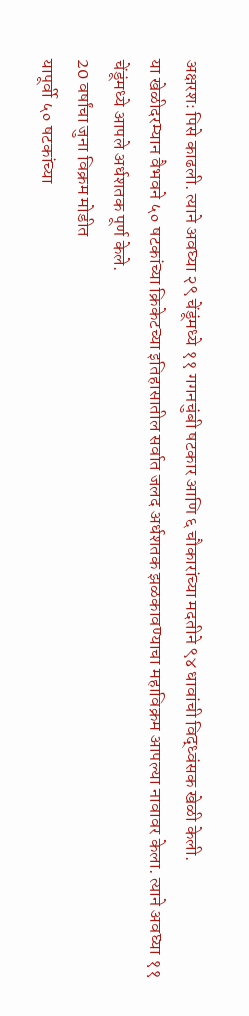अक्षरशः पिसे काढली. त्याने अवघ्या २९ चेंडूंमध्ये ११ गगनचुंबी षटकार आणि ६ चौकारांच्या मदतीने ९४ धावांची विद्ध्वंसक खेळी केली.
या खेळीदरम्यान वैभवने ५० षटकांच्या क्रिकेटच्या इतिहासातील सर्वात जलद अर्धशतक झळकावण्याचा महाविक्रम आपल्या नावावर केला. त्याने अवघ्या ११ चेंडूंमध्ये आपले अर्धशतक पूर्ण केले.
20 वर्षांचा जुना विक्रम मोडीत
यापूर्वी ५० षटकांच्या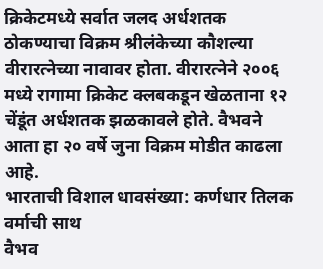क्रिकेटमध्ये सर्वात जलद अर्धशतक ठोकण्याचा विक्रम श्रीलंकेच्या कौशल्या वीरारत्नेच्या नावावर होता. वीरारत्नेने २००६ मध्ये रागामा क्रिकेट क्लबकडून खेळताना १२ चेंडूंत अर्धशतक झळकावले होते. वैभवने आता हा २० वर्षे जुना विक्रम मोडीत काढला आहे.
भारताची विशाल धावसंख्या: कर्णधार तिलक वर्माची साथ
वैभव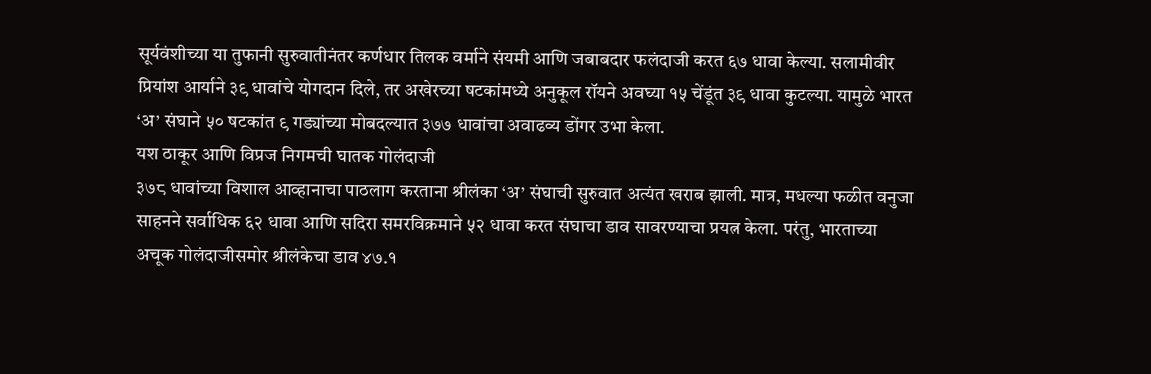सूर्यवंशीच्या या तुफानी सुरुवातीनंतर कर्णधार तिलक वर्माने संयमी आणि जबाबदार फलंदाजी करत ६७ धावा केल्या. सलामीवीर प्रियांश आर्याने ३९ धावांचे योगदान दिले, तर अखेरच्या षटकांमध्ये अनुकूल रॉयने अवघ्या १५ चेंडूंत ३९ धावा कुटल्या. यामुळे भारत ‘अ’ संघाने ५० षटकांत ९ गड्यांच्या मोबदल्यात ३७७ धावांचा अवाढव्य डोंगर उभा केला.
यश ठाकूर आणि विप्रज निगमची घातक गोलंदाजी
३७८ धावांच्या विशाल आव्हानाचा पाठलाग करताना श्रीलंका ‘अ’ संघाची सुरुवात अत्यंत खराब झाली. मात्र, मधल्या फळीत वनुजा साहनने सर्वाधिक ६२ धावा आणि सदिरा समरविक्रमाने ५२ धावा करत संघाचा डाव सावरण्याचा प्रयत्न केला. परंतु, भारताच्या अचूक गोलंदाजीसमोर श्रीलंकेचा डाव ४७.१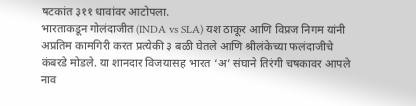षटकांत ३११ धावांवर आटोपला.
भारताकडून गोलंदाजीत (INDA vs SLA) यश ठाकूर आणि विप्रज निगम यांनी अप्रतिम कामगिरी करत प्रत्येकी ३ बळी घेतले आणि श्रीलंकेच्या फलंदाजीचे कंबरडे मोडले. या शानदार विजयासह भारत ‘अ’ संघाने तिरंगी चषकावर आपले नाव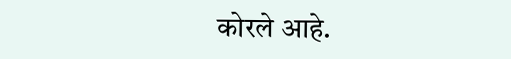कोरले आहे.